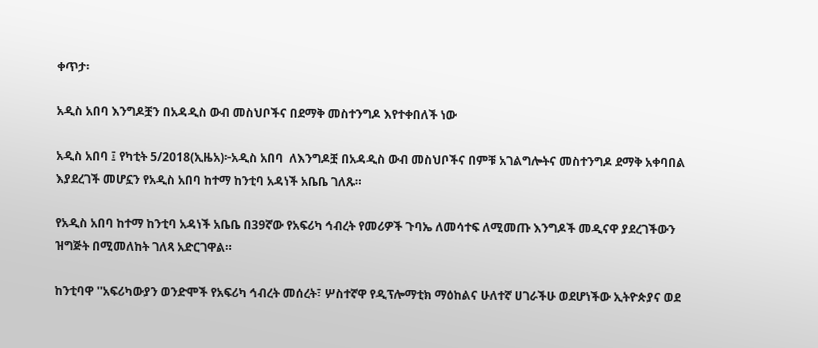ቀጥታ፡

አዲስ አበባ እንግዶቿን በአዳዲስ ውብ መስህቦችና በደማቅ መስተንግዶ እየተቀበለች ነው

አዲስ አበባ ፤ የካቲት 5/2018(ኢዜአ)፦አዲስ አበባ  ለእንግዶቿ በአዳዲስ ውብ መስህቦችና በምቹ አገልግሎትና መስተንግዶ ደማቅ አቀባበል እያደረገች መሆኗን የአዲስ አበባ ከተማ ከንቲባ አዳነች አቤቤ ገለጹ።

የአዲስ አበባ ከተማ ከንቲባ አዳነች አቤቤ በ39ኛው የአፍሪካ ኅብረት የመሪዎች ጉባኤ ለመሳተፍ ለሚመጡ እንግዶች መዲናዋ ያደረገችውን ዝግጅት በሚመለከት ገለጻ አድርገዋል።

ከንቲባዋ ''አፍሪካውያን ወንድሞች የአፍሪካ ኅብረት መሰረት፣ ሦስተኛዋ የዲፕሎማቲክ ማዕከልና ሁለተኛ ሀገራችሁ ወደሆነችው ኢትዮጵያና ወደ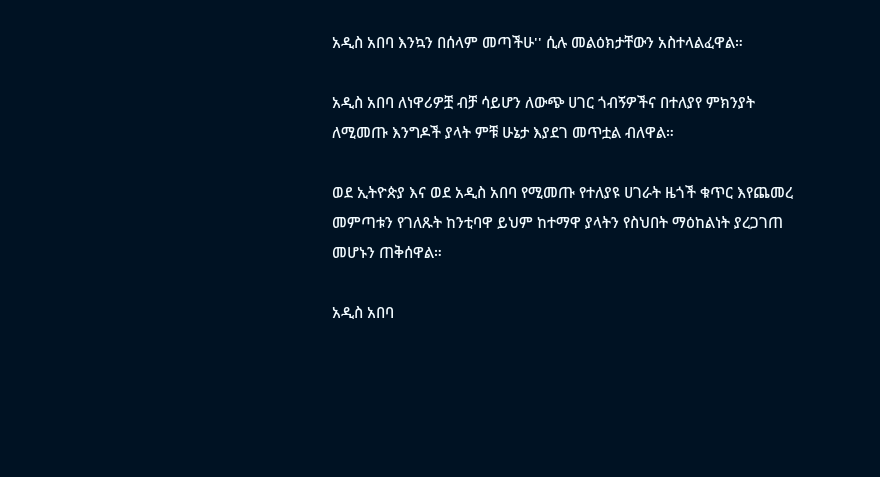አዲስ አበባ እንኳን በሰላም መጣችሁ'' ሲሉ መልዕክታቸውን አስተላልፈዋል።

አዲስ አበባ ለነዋሪዎቿ ብቻ ሳይሆን ለውጭ ሀገር ጎብኝዎችና በተለያየ ምክንያት ለሚመጡ እንግዶች ያላት ምቹ ሁኔታ እያደገ መጥቷል ብለዋል።

ወደ ኢትዮጵያ እና ወደ አዲስ አበባ የሚመጡ የተለያዩ ሀገራት ዜጎች ቁጥር እየጨመረ መምጣቱን የገለጹት ከንቲባዋ ይህም ከተማዋ ያላትን የስህበት ማዕከልነት ያረጋገጠ መሆኑን ጠቅሰዋል።

አዲስ አበባ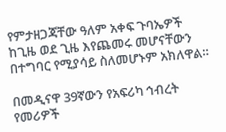የምታዘጋጃቸው ዓለም አቀፍ ጉባኤዎች ከጊዜ ወደ ጊዜ እየጨመሩ መሆናቸውን በተግባር የሚያሳይ ስለመሆኑም አክለዋል።

በመዲናዋ 39ኛውን የአፍሪካ ኅብረት የመሪዎች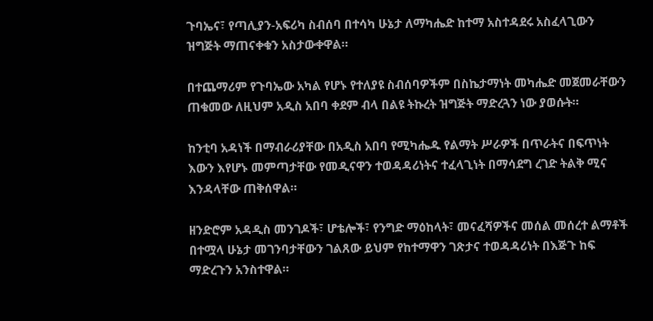ጉባኤና፣ የጣሊያን-አፍሪካ ስብሰባ በተሳካ ሁኔታ ለማካሔድ ከተማ አስተዳደሩ አስፈላጊውን ዝግጅት ማጠናቀቁን አስታውቀዋል።

በተጨማሪም የጉባኤው አካል የሆኑ የተለያዩ ስብሰባዎችም በስኬታማነት መካሔድ መጀመራቸውን ጠቁመው ለዚህም አዲስ አበባ ቀደም ብላ በልዩ ትኩረት ዝግጅት ማድረጓን ነው ያወሱት።

ከንቲባ አዳነች በማብራሪያቸው በአዲስ አበባ የሚካሔዱ የልማት ሥራዎች በጥራትና በፍጥነት እውን እየሆኑ መምጣታቸው የመዲናዋን ተወዳዳሪነትና ተፈላጊነት በማሳደግ ረገድ ትልቅ ሚና እንዳላቸው ጠቅሰዋል።

ዘንድሮም አዳዲስ መንገዶች፣ ሆቴሎች፣ የንግድ ማዕከላት፣ መናፈሻዎችና መሰል መሰረተ ልማቶች በተሟላ ሁኔታ መገንባታቸውን ገልጸው ይህም የከተማዋን ገጽታና ተወዳዳሪነት በእጅጉ ከፍ ማድረጉን አንስተዋል።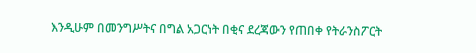እንዲሁም በመንግሥትና በግል አጋርነት በቂና ደረጃውን የጠበቀ የትራንስፖርት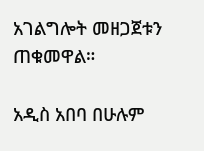አገልግሎት መዘጋጀቱን ጠቁመዋል።

አዲስ አበባ በሁሉም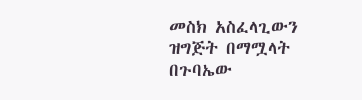መስክ አስፈላጊውን ዝግጅት በማሟላት በጉባኤው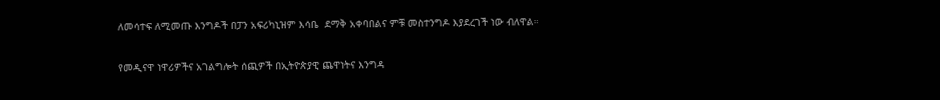ለመሳተፍ ለሚመጡ እንግዶች በፓን አፍሪካኒዝም እሳቤ  ደማቅ አቀባበልና ምቹ መስተንግዶ እያደረገች ነው ብለዋል።

የመዲናዋ ነዋሪዎችና አገልግሎት ሰጪዎች በኢትዮጵያዊ ጨዋነትና እንግዳ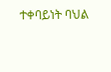ተቀባይነት ባህል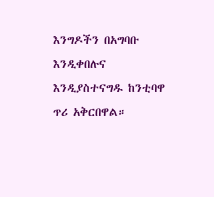እንግዶችን በአግባቡ  እንዲቀበሉና እንዲያስተናግዱ ከንቲባዋ ጥሪ አቅርበዋል።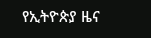የኢትዮጵያ ዜና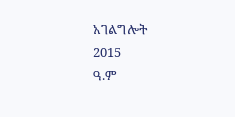አገልግሎት
2015
ዓ.ም